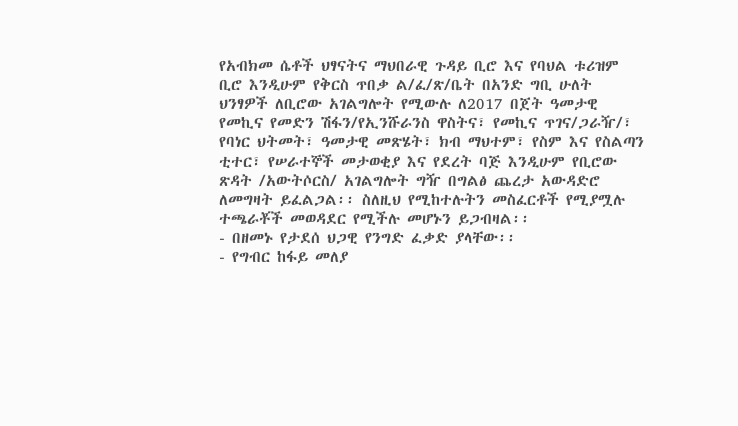የአብክመ ሴቶች ህፃናትና ማህበራዊ ጉዳይ ቢሮ እና የባህል ቱሪዝም ቢሮ እንዲሁም የቅርስ ጥበቃ ል/ፈ/ጽ/ቤት በአንድ ግቢ ሁለት ህንፃዎች ለቢሮው አገልግሎት የሚውሉ ለ2017 በጀት ዓመታዊ የመኪና የመድን ሽፋን/የኢንሹራንስ ዋስትና፣ የመኪና ጥገና/ጋራዥ/፣ የባነር ህትመት፣ ዓመታዊ መጽሄት፣ ክብ ማህተም፣ የስም እና የስልጣን ቲተር፣ የሠራተኞች መታወቂያ እና የደረት ባጅ እንዲሁም የቢሮው ጽዳት /አውትሶርስ/ አገልግሎት ግዥ በግልፅ ጨረታ አውዳድሮ ለመግዛት ይፈልጋል፡፡ ስለዚህ የሚከተሉትን መስፈርቶች የሚያሟሉ ተጫራቾች መወዳደር የሚችሉ መሆኑን ይጋብዛል፡፡
- በዘመኑ የታደሰ ህጋዊ የንግድ ፈቃድ ያላቸው፡፡
- የግብር ከፋይ መለያ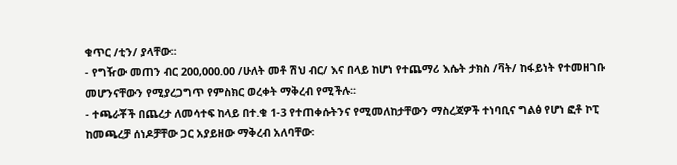ቁጥር /ቲን/ ያላቸው፡፡
- የግዥው መጠን ብር 200‚000.00 /ሁለት መቶ ሽህ ብር/ እና በላይ ከሆነ የተጨማሪ እሴት ታክስ /ቫት/ ከፋይነት የተመዘገቡ መሆንናቸውን የሚያረጋግጥ የምስክር ወረቀት ማቅረብ የሚችሉ፡፡
- ተጫራቾች በጨረታ ለመሳተፍ ከላይ በተ.ቁ 1-3 የተጠቀሱትንና የሚመለከታቸውን ማስረጃዎች ተነባቢና ግልፅ የሆነ ፎቶ ኮፒ ከመጫረቻ ሰነዶቻቸው ጋር አያይዘው ማቅረብ አለባቸው፡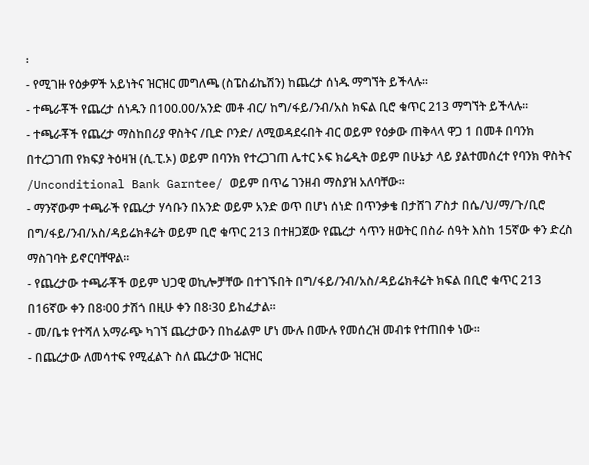፡
- የሚገዙ የዕቃዎች አይነትና ዝርዝር መግለጫ (ስፔስፊኬሽን) ከጨረታ ሰነዱ ማግኘት ይችላሉ፡፡
- ተጫራቾች የጨረታ ሰነዱን በ100.00/አንድ መቶ ብር/ ከግ/ፋይ/ንብ/አስ ክፍል ቢሮ ቁጥር 213 ማግኘት ይችላሉ፡፡
- ተጫራቾች የጨረታ ማስከበሪያ ዋስትና /ቢድ ቦንድ/ ለሚወዳደሩበት ብር ወይም የዕቃው ጠቅላላ ዋጋ 1 በመቶ በባንክ በተረጋገጠ የክፍያ ትዕዛዝ (ሲ.ፒ.ኦ) ወይም በባንክ የተረጋገጠ ሌተር ኦፍ ክሬዲት ወይም በሁኔታ ላይ ያልተመሰረተ የባንክ ዋስትና /Unconditional Bank Garntee/ ወይም በጥሬ ገንዘብ ማስያዝ አለባቸው፡፡
- ማንኛውም ተጫራች የጨረታ ሃሳቡን በአንድ ወይም አንድ ወጥ በሆነ ሰነድ በጥንቃቄ በታሸገ ፖስታ በሴ/ህ/ማ/ጉ/ቢሮ በግ/ፋይ/ንብ/አስ/ዳይሬክቶሬት ወይም ቢሮ ቁጥር 213 በተዘጋጀው የጨረታ ሳጥን ዘወትር በስራ ሰዓት እስከ 15ኛው ቀን ድረስ ማስገባት ይኖርባቸዋል፡፡
- የጨረታው ተጫራቾች ወይም ህጋዊ ወኪሎቻቸው በተገኙበት በግ/ፋይ/ንብ/አስ/ዳይሬክቶሬት ክፍል በቢሮ ቁጥር 213 በ16ኛው ቀን በ8፡00 ታሽጎ በዚሁ ቀን በ8፡30 ይከፈታል፡፡
- መ/ቤቱ የተሻለ አማራጭ ካገኘ ጨረታውን በከፊልም ሆነ ሙሉ በሙሉ የመሰረዝ መብቱ የተጠበቀ ነው፡፡
- በጨረታው ለመሳተፍ የሚፈልጉ ስለ ጨረታው ዝርዝር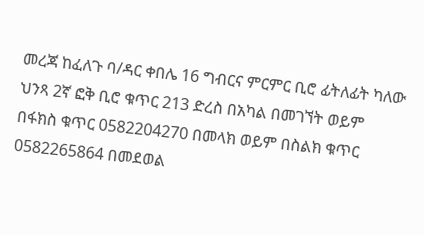መረጃ ከፈለጉ ባ/ዳር ቀበሌ 16 ግብርና ምርምር ቢሮ ፊትለፊት ካለው ህንጻ 2ኛ ፎቅ ቢሮ ቁጥር 213 ድረስ በአካል በመገኘት ወይም በፋክስ ቁጥር 0582204270 በመላክ ወይም በስልክ ቁጥር 0582265864 በመደወል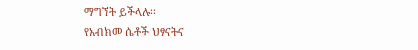ማግኘት ይችላሉ፡፡
የአብክመ ሴቶች ህፃናትና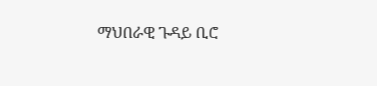ማህበራዊ ጉዳይ ቢሮ